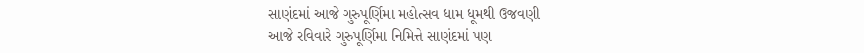સાણંદમાં આજે ગુરુપૂર્ણિમા મહોત્સવ ધામ ધૂમથી ઉજવણી
આજે રવિવારે ગુરુપૂર્ણિમા નિમિત્તે સાણંદમાં પણ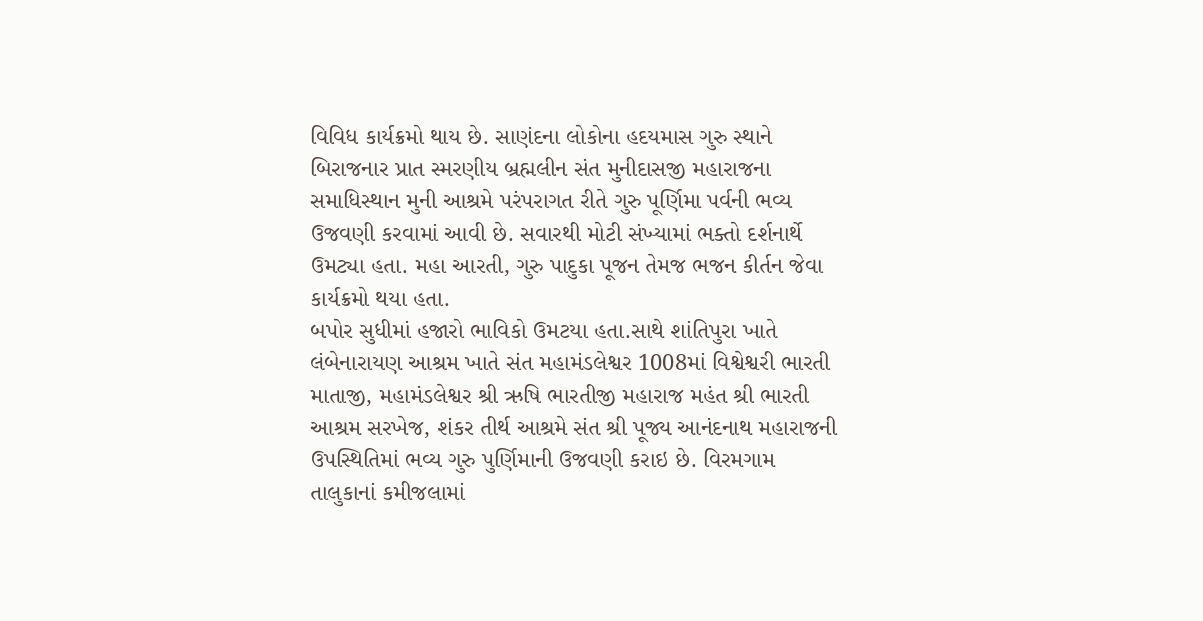વિવિધ કાર્યક્રમો થાય છે. સાણંદના લોકોના હદયમાસ ગુરુ સ્થાને બિરાજનાર પ્રાત સ્મરણીય બ્રહ્મલીન સંત મુનીદાસજી મહારાજના સમાધિસ્થાન મુની આશ્રમે પરંપરાગત રીતે ગુરુ પૂર્ણિમા પર્વની ભવ્ય ઉજવણી કરવામાં આવી છે. સવારથી મોટી સંખ્યામાં ભક્તો દર્શનાર્થે ઉમટ્યા હતા. મહા આરતી, ગુરુ પાદુકા પૂજન તેમજ ભજન કીર્તન જેવા કાર્યક્રમો થયા હતા.
બપોર સુધીમાં હજારો ભાવિકો ઉમટયા હતા.સાથે શાંતિપુરા ખાતે લંબેનારાયણ આશ્રમ ખાતે સંત મહામંડલેશ્વર 1008માં વિશ્વેશ્વરી ભારતી માતાજી, મહામંડલેશ્વર શ્રી ઋષિ ભારતીજી મહારાજ મહંત શ્રી ભારતી આશ્રમ સરખેજ, શંકર તીર્થ આશ્રમે સંત શ્રી પૂજ્ય આનંદનાથ મહારાજની ઉપસ્થિતિમાં ભવ્ય ગુરુ પુર્ણિમાની ઉજવણી કરાઇ છે. વિરમગામ તાલુકાનાં કમીજલામાં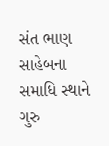સંત ભાણ સાહેબના સમાધિ સ્થાને ગુરુ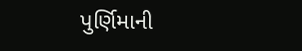પુર્ણિમાની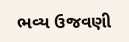ભવ્ય ઉજવણી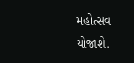મહોત્સવ યોજાશે.